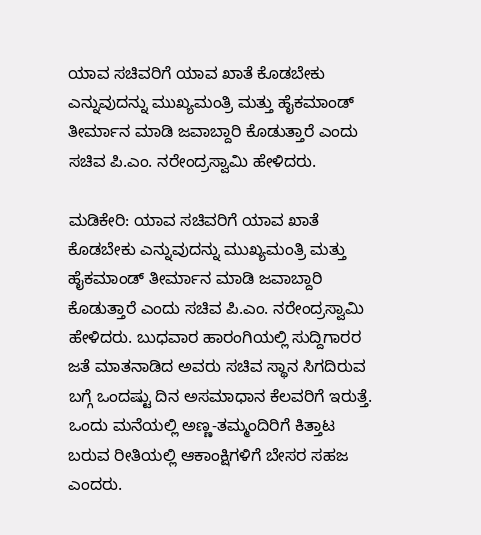ಯಾವ ಸಚಿವರಿಗೆ ಯಾವ ಖಾತೆ ಕೊಡಬೇಕು ಎನ್ನುವುದನ್ನು ಮುಖ್ಯಮಂತ್ರಿ ಮತ್ತು ಹೈಕಮಾಂಡ್ ತೀರ್ಮಾನ ಮಾಡಿ ಜವಾಬ್ದಾರಿ ಕೊಡುತ್ತಾರೆ ಎಂದು ಸಚಿವ ಪಿ.ಎಂ. ನರೇಂದ್ರಸ್ವಾಮಿ ಹೇಳಿದರು.

ಮಡಿಕೇರಿ: ಯಾವ ಸಚಿವರಿಗೆ ಯಾವ ಖಾತೆ ಕೊಡಬೇಕು ಎನ್ನುವುದನ್ನು ಮುಖ್ಯಮಂತ್ರಿ ಮತ್ತು ಹೈಕಮಾಂಡ್ ತೀರ್ಮಾನ ಮಾಡಿ ಜವಾಬ್ದಾರಿ ಕೊಡುತ್ತಾರೆ ಎಂದು ಸಚಿವ ಪಿ.ಎಂ. ನರೇಂದ್ರಸ್ವಾಮಿ ಹೇಳಿದರು. ಬುಧವಾರ ಹಾರಂಗಿಯಲ್ಲಿ ಸುದ್ದಿಗಾರರ ಜತೆ ಮಾತನಾಡಿದ ಅವರು ಸಚಿವ ಸ್ಥಾನ ಸಿಗದಿರುವ ಬಗ್ಗೆ ಒಂದಷ್ಟು ದಿನ ಅಸಮಾಧಾನ ಕೆಲವರಿಗೆ ಇರುತ್ತೆ. ಒಂದು ಮನೆಯಲ್ಲಿ ಅಣ್ಣ-ತಮ್ಮಂದಿರಿಗೆ ಕಿತ್ತಾಟ ಬರುವ ರೀತಿಯಲ್ಲಿ ಆಕಾಂಕ್ಷಿಗಳಿಗೆ ಬೇಸರ ಸಹಜ ಎಂದರು.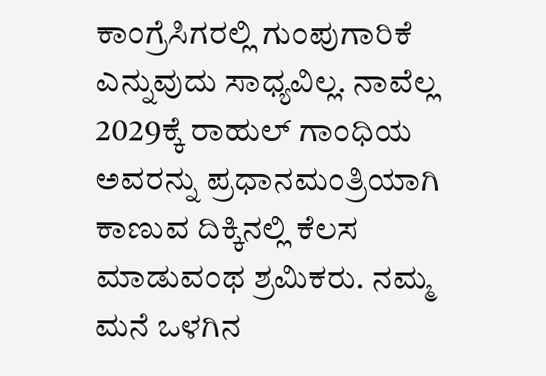ಕಾಂಗ್ರೆಸಿಗರಲ್ಲಿ ಗುಂಪುಗಾರಿಕೆ ಎನ್ನುವುದು ಸಾಧ್ಯವಿಲ್ಲ. ನಾವೆಲ್ಲ 2029ಕ್ಕೆ ರಾಹುಲ್ ಗಾಂಧಿಯ ಅವರನ್ನು ಪ್ರಧಾನಮಂತ್ರಿಯಾಗಿ ಕಾಣುವ ದಿಕ್ಕಿನಲ್ಲಿ ಕೆಲಸ ಮಾಡುವಂಥ ಶ್ರಮಿಕರು. ನಮ್ಮ ಮನೆ ಒಳಗಿನ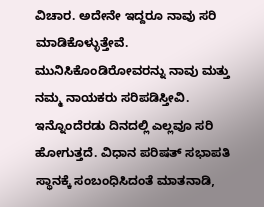ವಿಚಾರ. ಅದೇನೇ ಇದ್ದರೂ ನಾವು ಸರಿ ಮಾಡಿಕೊಳ್ಳುತ್ತೇವೆ. ಮುನಿಸಿಕೊಂಡಿರೋವರನ್ನು ನಾವು ಮತ್ತು ನಮ್ಮ ನಾಯಕರು ಸರಿಪಡಿಸ್ತೀವಿ. ಇನ್ನೊಂದೆರಡು ದಿನದಲ್ಲಿ ಎಲ್ಲವೂ ಸರಿ ಹೋಗುತ್ತದೆ. ವಿಧಾನ ಪರಿಷತ್‌ ಸಭಾಪತಿ ಸ್ಥಾನಕ್ಕೆ ಸಂಬಂಧಿಸಿದಂತೆ ಮಾತನಾಡಿ,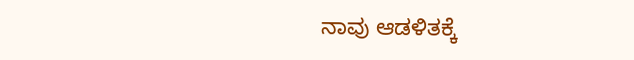ನಾವು ಆಡಳಿತಕ್ಕೆ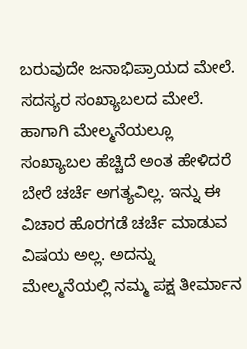ಬರುವುದೇ ಜನಾಭಿಪ್ರಾಯದ ಮೇಲೆ. ಸದಸ್ಯರ ಸಂಖ್ಯಾಬಲದ ಮೇಲೆ. ಹಾಗಾಗಿ ಮೇಲ್ಮನೆಯಲ್ಲೂ ಸಂಖ್ಯಾಬಲ ಹೆಚ್ಚಿದೆ ಅಂತ ಹೇಳಿದರೆ ಬೇರೆ ಚರ್ಚೆ ಅಗತ್ಯವಿಲ್ಲ. ಇನ್ನು ಈ ವಿಚಾರ ಹೊರಗಡೆ ಚರ್ಚೆ ಮಾಡುವ ವಿಷಯ ಅಲ್ಲ. ಅದನ್ನು ಮೇಲ್ಮನೆಯಲ್ಲಿ ನಮ್ಮ ಪಕ್ಷ ತೀರ್ಮಾನ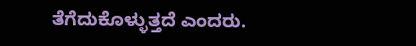ತೆಗೆದುಕೊಳ್ಳುತ್ತದೆ ಎಂದರು.